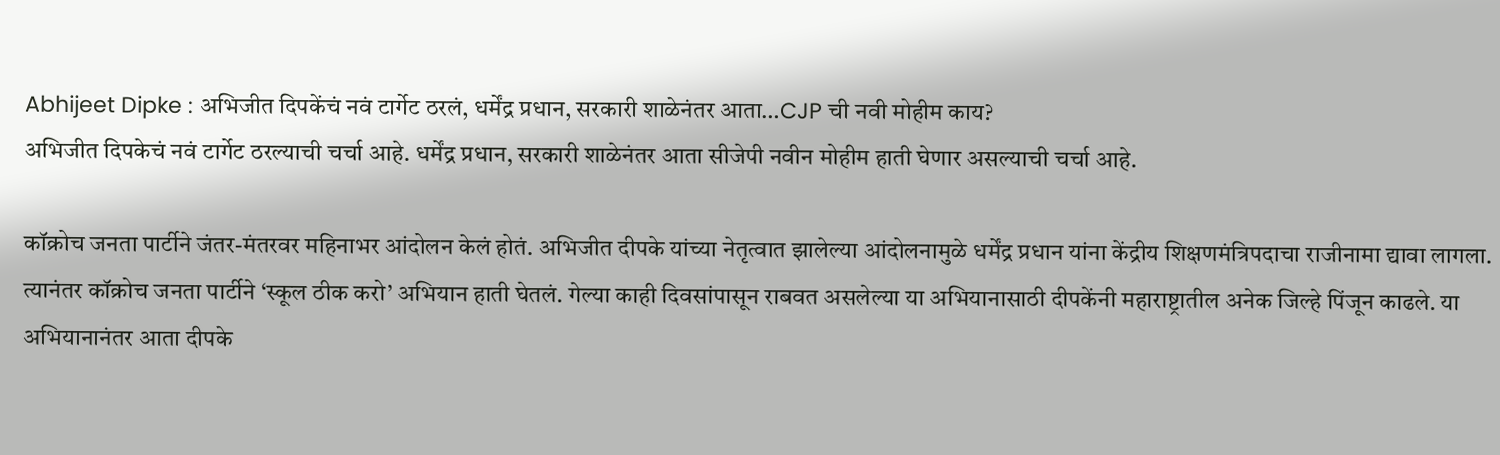Abhijeet Dipke : अभिजीत दिपकेंचं नवं टार्गेट ठरलं, धर्मेंद्र प्रधान, सरकारी शाळेनंतर आता…CJP ची नवी मोहीम काय?
अभिजीत दिपकेचं नवं टार्गेट ठरल्याची चर्चा आहे. धर्मेंद्र प्रधान, सरकारी शाळेनंतर आता सीजेपी नवीन मोहीम हाती घेणार असल्याची चर्चा आहे.

कॉक्रोच जनता पार्टीने जंतर-मंतरवर महिनाभर आंदोलन केलं होतं. अभिजीत दीपके यांच्या नेतृत्वात झालेल्या आंदोलनामुळे धर्मेंद्र प्रधान यांना केंद्रीय शिक्षणमंत्रिपदाचा राजीनामा द्यावा लागला. त्यानंतर कॉक्रोच जनता पार्टीने ‘स्कूल ठीक करो’ अभियान हाती घेतलं. गेल्या काही दिवसांपासून राबवत असलेल्या या अभियानासाठी दीपकेंनी महाराष्ट्रातील अनेक जिल्हे पिंजून काढले. या अभियानानंतर आता दीपके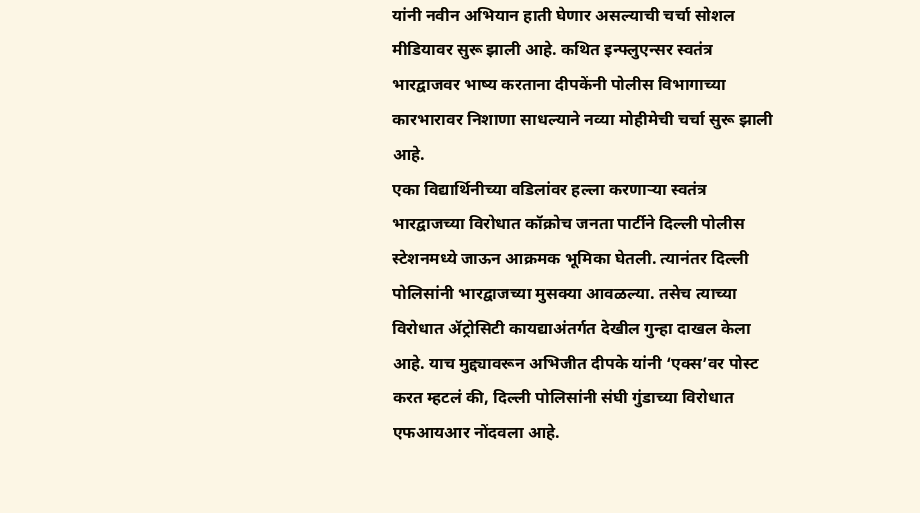यांनी नवीन अभियान हाती घेणार असल्याची चर्चा सोशल मीडियावर सुरू झाली आहे. कथित इन्फ्लुएन्सर स्वतंत्र भारद्वाजवर भाष्य करताना दीपकेंनी पोलीस विभागाच्या कारभारावर निशाणा साधल्याने नव्या मोहीमेची चर्चा सुरू झाली आहे.
एका विद्यार्थिनीच्या वडिलांवर हल्ला करणाऱ्या स्वतंत्र भारद्वाजच्या विरोधात कॉक्रोच जनता पार्टीने दिल्ली पोलीस स्टेशनमध्ये जाऊन आक्रमक भूमिका घेतली. त्यानंतर दिल्ली पोलिसांनी भारद्वाजच्या मुसक्या आवळल्या. तसेच त्याच्या विरोधात ॲट्रोसिटी कायद्याअंतर्गत देखील गुन्हा दाखल केला आहे. याच मुद्द्यावरून अभिजीत दीपके यांनी ‘एक्स’वर पोस्ट करत म्हटलं की, दिल्ली पोलिसांनी संघी गुंडाच्या विरोधात एफआयआर नोंदवला आहे.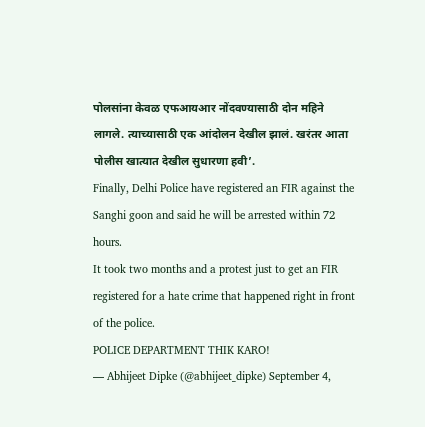पोलसांना केवळ एफआयआर नोंदवण्यासाठी दोन महिने लागले. त्याच्यासाठी एक आंदोलन देखील झालं. खरंतर आता पोलीस खात्यात देखील सुधारणा हवी’.
Finally, Delhi Police have registered an FIR against the Sanghi goon and said he will be arrested within 72 hours.
It took two months and a protest just to get an FIR registered for a hate crime that happened right in front of the police.
POLICE DEPARTMENT THIK KARO!
— Abhijeet Dipke (@abhijeet_dipke) September 4,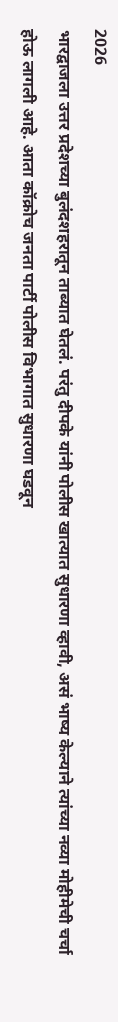2026
भारद्वाजला उत्तर प्रदेशच्या बुलंदशहरातून ताब्यात घेतलं. परंतु दीपके यांनी पोलीस खात्यात सुधारणा व्हावी, असं भाष्य केल्याने त्यांच्या नव्या मोहीमेची चर्चा होऊ लागली आहे. आता कॉक्रोच जनता पार्टी पोलीस विभागात सुधारणा घडवून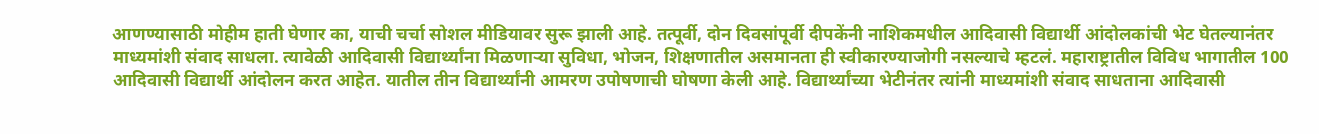आणण्यासाठी मोहीम हाती घेणार का, याची चर्चा सोशल मीडियावर सुरू झाली आहे. तत्पूर्वी, दोन दिवसांपूर्वी दीपकेंनी नाशिकमधील आदिवासी विद्यार्थी आंदोलकांची भेट घेतल्यानंतर माध्यमांशी संवाद साधला. त्यावेळी आदिवासी विद्यार्थ्यांना मिळणाऱ्या सुविधा, भोजन, शिक्षणातील असमानता ही स्वीकारण्याजोगी नसल्याचे म्हटलं. महाराष्ट्रातील विविध भागातील 100 आदिवासी विद्यार्थी आंदोलन करत आहेत. यातील तीन विद्यार्थ्यांनी आमरण उपोषणाची घोषणा केली आहे. विद्यार्थ्यांच्या भेटीनंतर त्यांनी माध्यमांशी संवाद साधताना आदिवासी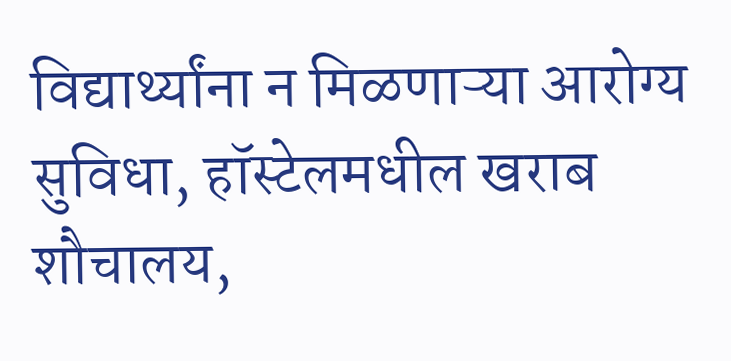विद्यार्थ्यांना न मिळणाऱ्या आरोग्य सुविधा, हॉस्टेलमधील खराब शौचालय,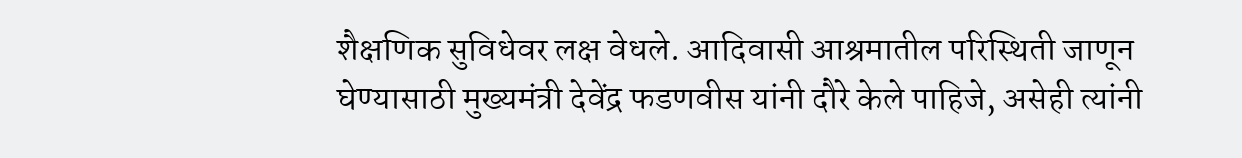शैक्षणिक सुविधेवर लक्ष वेधले. आदिवासी आश्रमातील परिस्थिती जाणून घेण्यासाठी मुख्यमंत्री देवेंद्र फडणवीस यांनी दौरे केले पाहिजे, असेही त्यांनी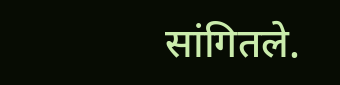सांगितले.